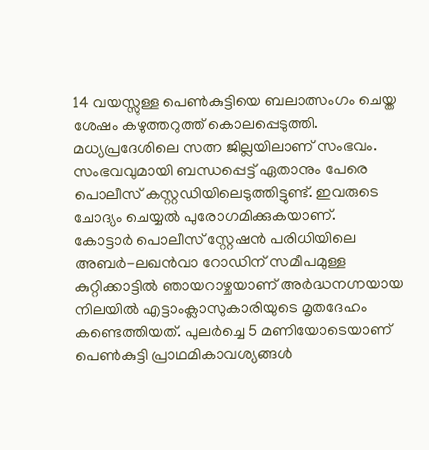14 വയസ്സുള്ള പെൺകുട്ടിയെ ബലാത്സംഗം ചെയ്ത ശേഷം കഴുത്തറുത്ത് കൊലപ്പെടുത്തി. മധ്യപ്രദേശിലെ സത്ന ജില്ലയിലാണ് സംഭവം. സംഭവവുമായി ബന്ധപ്പെട്ട് ഏതാനും പേരെ പൊലീസ് കസ്റ്റഡിയിലെടുത്തിട്ടുണ്ട്. ഇവരുടെ ചോദ്യം ചെയ്യൽ പുരോഗമിക്കുകയാണ്.
കോട്ടാർ പൊലീസ് സ്റ്റേഷൻ പരിധിയിലെ അബർ-ലഖൻവാ റോഡിന് സമീപമുള്ള കുറ്റിക്കാട്ടിൽ ഞായറാഴ്ചയാണ് അർദ്ധനഗ്നയായ നിലയിൽ എട്ടാംക്ലാസുകാരിയുടെ മൃതദേഹം കണ്ടെത്തിയത്. പുലർച്ചെ 5 മണിയോടെയാണ് പെൺകുട്ടി പ്രാഥമികാവശ്യങ്ങൾ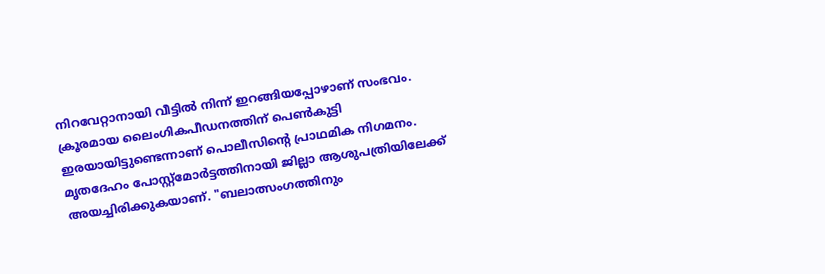നിറവേറ്റാനായി വീട്ടിൽ നിന്ന് ഇറങ്ങിയപ്പോഴാണ് സംഭവം.
ക്രൂരമായ ലൈംഗികപീഡനത്തിന് പെൺകുട്ടി ഇരയായിട്ടുണ്ടെന്നാണ് പൊലീസിന്റെ പ്രാഥമിക നിഗമനം. മൃതദേഹം പോസ്റ്റ്മോർട്ടത്തിനായി ജില്ലാ ആശുപത്രിയിലേക്ക് അയച്ചിരിക്കുകയാണ്. "ബലാത്സംഗത്തിനും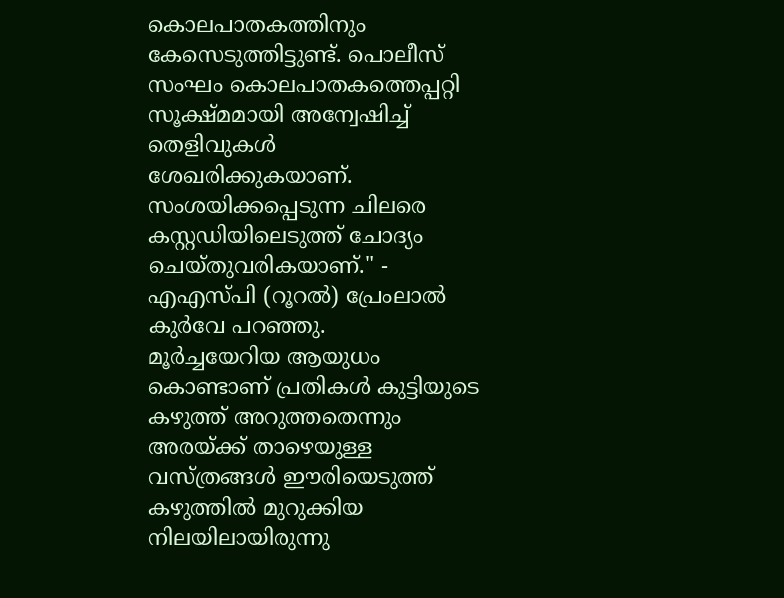കൊലപാതകത്തിനും കേസെടുത്തിട്ടുണ്ട്. പൊലീസ് സംഘം കൊലപാതകത്തെപ്പറ്റി സൂക്ഷ്മമായി അന്വേഷിച്ച് തെളിവുകൾ ശേഖരിക്കുകയാണ്. സംശയിക്കപ്പെടുന്ന ചിലരെ കസ്റ്റഡിയിലെടുത്ത് ചോദ്യം ചെയ്തുവരികയാണ്." - എഎസ്പി (റൂറൽ) പ്രേംലാൽ കുർവേ പറഞ്ഞു.
മൂർച്ചയേറിയ ആയുധം കൊണ്ടാണ് പ്രതികൾ കുട്ടിയുടെ കഴുത്ത് അറുത്തതെന്നും അരയ്ക്ക് താഴെയുള്ള വസ്ത്രങ്ങൾ ഈരിയെടുത്ത് കഴുത്തിൽ മുറുക്കിയ നിലയിലായിരുന്നു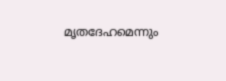മൃതദേഹമെന്നും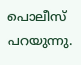പൊലീസ് പറയുന്നു.